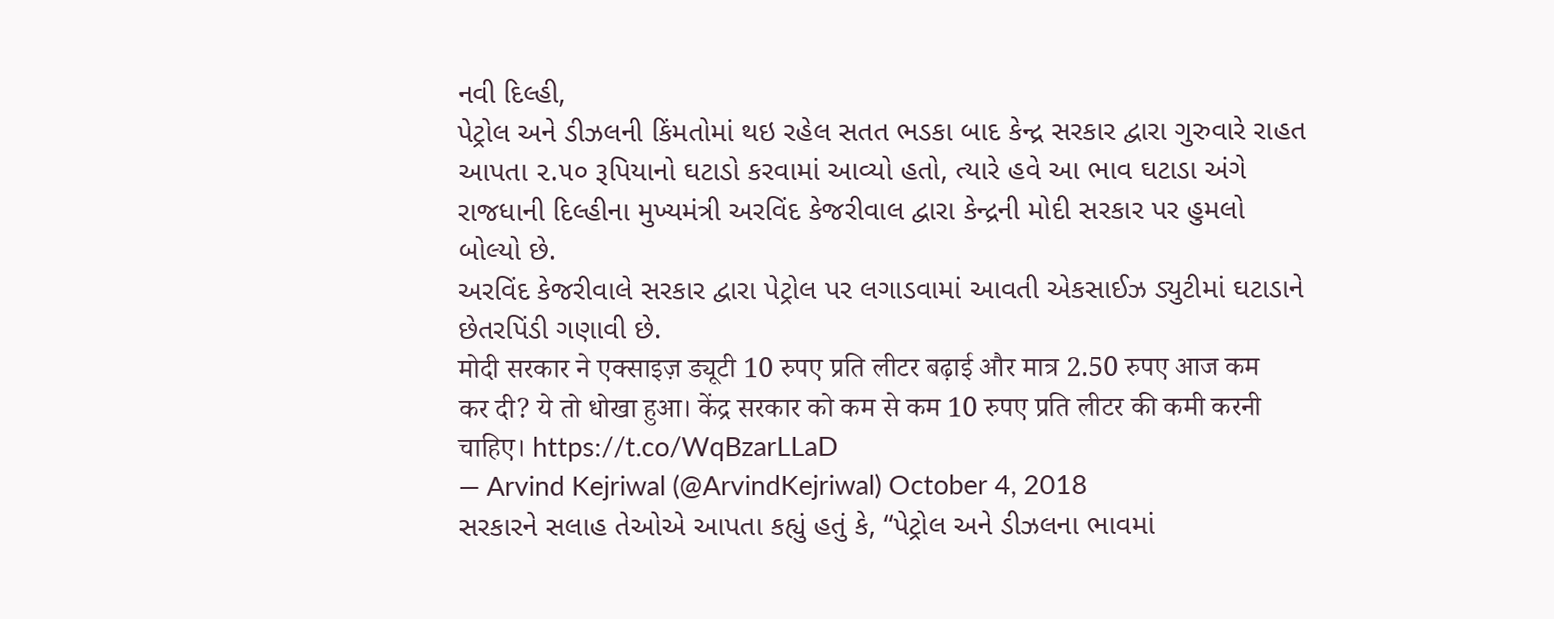નવી દિલ્હી,
પેટ્રોલ અને ડીઝલની કિંમતોમાં થઇ રહેલ સતત ભડકા બાદ કેન્દ્ર સરકાર દ્વારા ગુરુવારે રાહત આપતા ૨.૫૦ રૂપિયાનો ઘટાડો કરવામાં આવ્યો હતો, ત્યારે હવે આ ભાવ ઘટાડા અંગે રાજધાની દિલ્હીના મુખ્યમંત્રી અરવિંદ કેજરીવાલ દ્વારા કેન્દ્રની મોદી સરકાર પર હુમલો બોલ્યો છે.
અરવિંદ કેજરીવાલે સરકાર દ્વારા પેટ્રોલ પર લગાડવામાં આવતી એકસાઈઝ ડ્યુટીમાં ઘટાડાને છેતરપિંડી ગણાવી છે.
मोदी सरकार ने एक्साइज़ ड्यूटी 10 रुपए प्रति लीटर बढ़ाई और मात्र 2.50 रुपए आज कम कर दी? ये तो धोखा हुआ। केंद्र सरकार को कम से कम 10 रुपए प्रति लीटर की कमी करनी चाहिए। https://t.co/WqBzarLLaD
— Arvind Kejriwal (@ArvindKejriwal) October 4, 2018
સરકારને સલાહ તેઓએ આપતા કહ્યું હતું કે, “પેટ્રોલ અને ડીઝલના ભાવમાં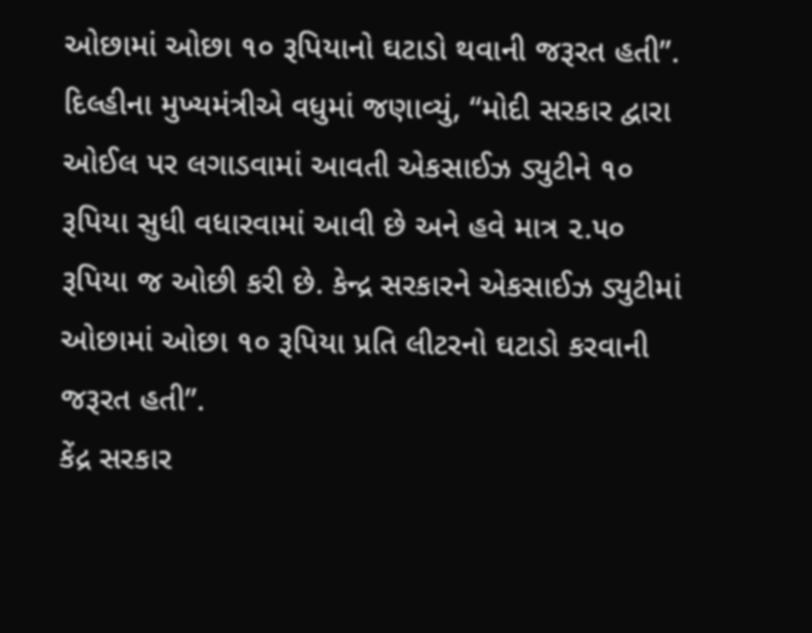ઓછામાં ઓછા ૧૦ રૂપિયાનો ઘટાડો થવાની જરૂરત હતી”.
દિલ્હીના મુખ્યમંત્રીએ વધુમાં જણાવ્યું, “મોદી સરકાર દ્વારા ઓઈલ પર લગાડવામાં આવતી એકસાઈઝ ડ્યુટીને ૧૦ રૂપિયા સુધી વધારવામાં આવી છે અને હવે માત્ર ૨.૫૦ રૂપિયા જ ઓછી કરી છે. કેન્દ્ર સરકારને એકસાઈઝ ડ્યુટીમાં ઓછામાં ઓછા ૧૦ રૂપિયા પ્રતિ લીટરનો ઘટાડો કરવાની જરૂરત હતી”.
કેંદ્ર સરકાર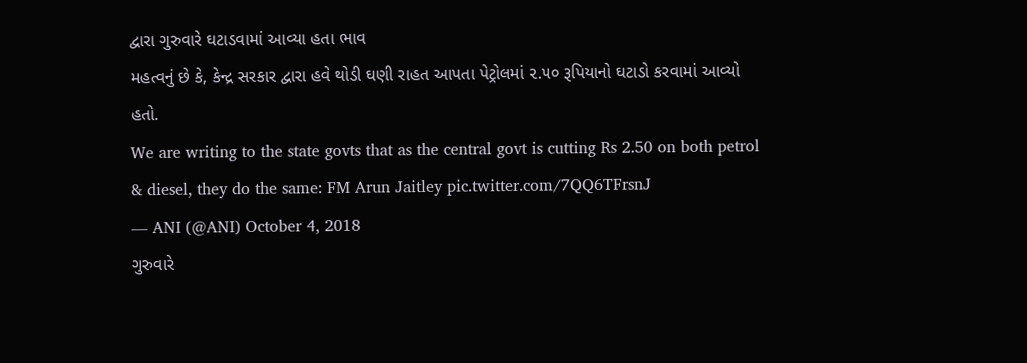દ્વારા ગુરુવારે ઘટાડવામાં આવ્યા હતા ભાવ
મહત્વનું છે કે, કેન્દ્ર સરકાર દ્વારા હવે થોડી ઘણી રાહત આપતા પેટ્રોલમાં ૨.૫૦ રૂપિયાનો ઘટાડો કરવામાં આવ્યો હતો.
We are writing to the state govts that as the central govt is cutting Rs 2.50 on both petrol & diesel, they do the same: FM Arun Jaitley pic.twitter.com/7QQ6TFrsnJ
— ANI (@ANI) October 4, 2018
ગુરુવારે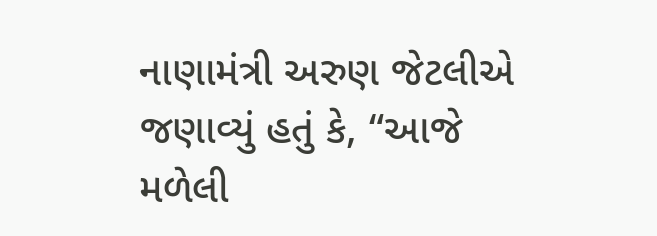નાણામંત્રી અરુણ જેટલીએ જણાવ્યું હતું કે, “આજે મળેલી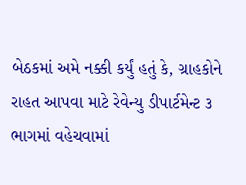બેઠકમાં અમે નક્કી કર્યું હતું કે, ગ્રાહકોને રાહત આપવા માટે રેવેન્યુ ડીપાર્ટમેન્ટ ૩ ભાગમાં વહેચવામાં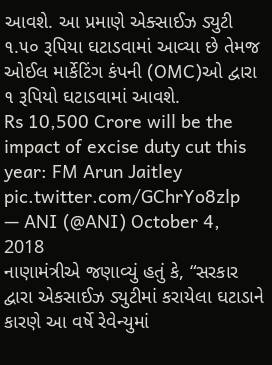આવશે. આ પ્રમાણે એક્સાઈઝ ડ્યુટી ૧.૫૦ રૂપિયા ઘટાડવામાં આવ્યા છે તેમજ ઓઈલ માર્કેટિંગ કંપની (OMC)ઓ દ્વારા ૧ રૂપિયો ઘટાડવામાં આવશે.
Rs 10,500 Crore will be the impact of excise duty cut this year: FM Arun Jaitley pic.twitter.com/GChrYo8zlp
— ANI (@ANI) October 4, 2018
નાણામંત્રીએ જણાવ્યું હતું કે, “સરકાર દ્વારા એકસાઈઝ ડ્યુટીમાં કરાયેલા ઘટાડાને કારણે આ વર્ષે રેવેન્યુમાં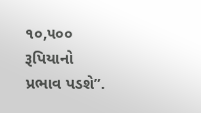૧૦,૫૦૦ રૂપિયાનો પ્રભાવ પડશે”.